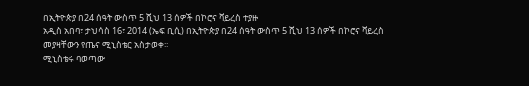በኢትዮጵያ በ24 ሰዓት ውስጥ 5 ሺህ 13 ሰዎች በኮሮና ቫይረስ ተያዙ
አዲስ አበባ፣ ታህሳስ 16፣ 2014 (ኤፍ ቢሲ) በኢትዮጵያ በ24 ሰዓት ውስጥ 5 ሺህ 13 ሰዎች በኮሮና ቫይረስ መያዛቸውን የጤና ሚኒስቴር አስታወቀ፡፡
ሚኒስቴሩ ባወጣው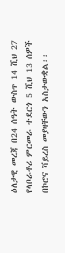ዕለታዊ መረጃ በ24 ሰዓት ውስጥ 14 ሺህ 27 የላቦራቶሪ ምርመራ ተደርጎ 5 ሺህ 13 ሰዎች በኮሮና ቫይረስ መያዛቸውን አስታውቋል፡፡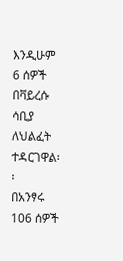እንዲሁም 6 ሰዎች በቫይረሱ ሳቢያ ለህልፈት ተዳርገዋል፡፡
በአንፃሩ 106 ሰዎች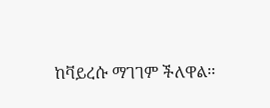ከቫይረሱ ማገገም ችለዋል፡፡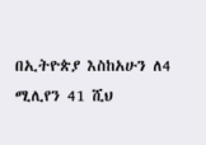በኢትዮጵያ እስከአሁን ለ4 ሚሊየን 41 ሺህ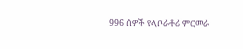996 ሰዎች የላቦራቶሪ ምርመራ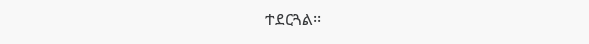ተደርጓል፡፡